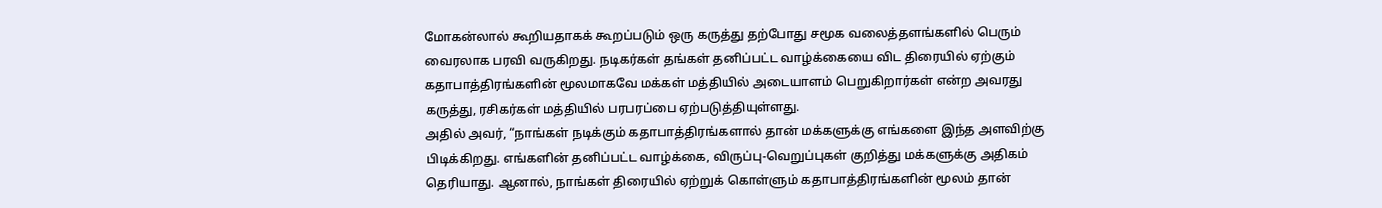மோகன்லால் கூறியதாகக் கூறப்படும் ஒரு கருத்து தற்போது சமூக வலைத்தளங்களில் பெரும் வைரலாக பரவி வருகிறது. நடிகர்கள் தங்கள் தனிப்பட்ட வாழ்க்கையை விட திரையில் ஏற்கும் கதாபாத்திரங்களின் மூலமாகவே மக்கள் மத்தியில் அடையாளம் பெறுகிறார்கள் என்ற அவரது கருத்து, ரசிகர்கள் மத்தியில் பரபரப்பை ஏற்படுத்தியுள்ளது.
அதில் அவர், “நாங்கள் நடிக்கும் கதாபாத்திரங்களால் தான் மக்களுக்கு எங்களை இந்த அளவிற்கு பிடிக்கிறது. எங்களின் தனிப்பட்ட வாழ்க்கை, விருப்பு-வெறுப்புகள் குறித்து மக்களுக்கு அதிகம் தெரியாது. ஆனால், நாங்கள் திரையில் ஏற்றுக் கொள்ளும் கதாபாத்திரங்களின் மூலம் தான்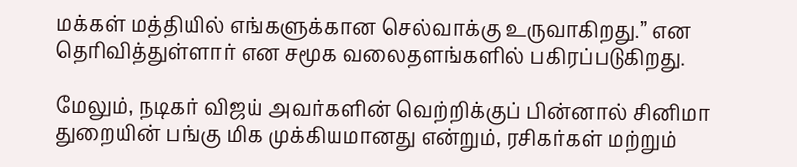மக்கள் மத்தியில் எங்களுக்கான செல்வாக்கு உருவாகிறது.” என தெரிவித்துள்ளார் என சமூக வலைதளங்களில் பகிரப்படுகிறது.

மேலும், நடிகர் விஜய் அவர்களின் வெற்றிக்குப் பின்னால் சினிமா துறையின் பங்கு மிக முக்கியமானது என்றும், ரசிகர்கள் மற்றும்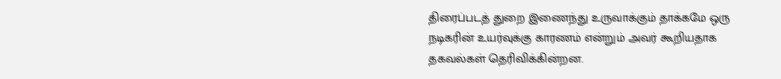திரைப்படத் துறை இணைந்து உருவாக்கும் தாக்கமே ஒரு நடிகரின் உயர்வுக்கு காரணம் என்றும் அவர் கூறியதாக தகவல்கள் தெரிவிக்கின்றன.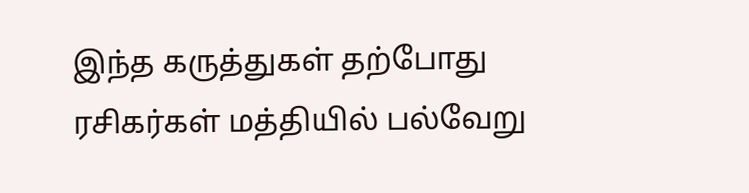இந்த கருத்துகள் தற்போது ரசிகர்கள் மத்தியில் பல்வேறு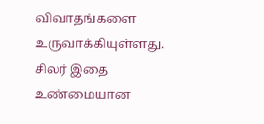விவாதங்களை உருவாக்கியுள்ளது. சிலர் இதை உண்மையான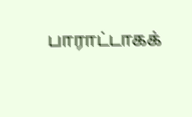பாராட்டாகக்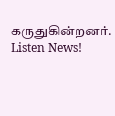கருதுகின்றனர்.
Listen News!